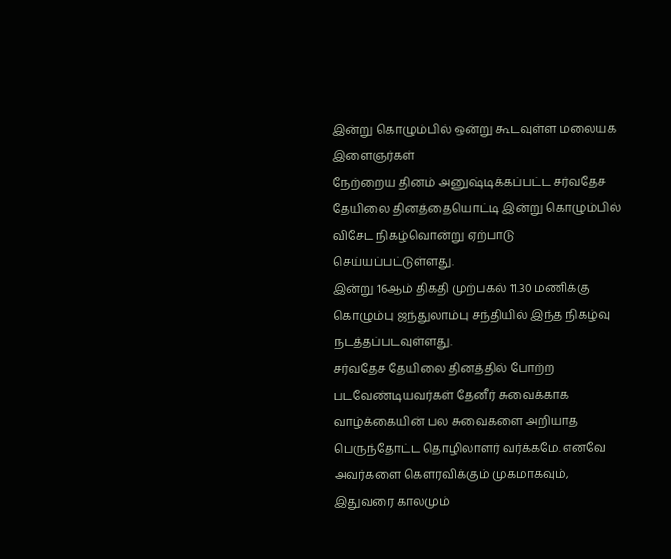இன்று கொழும்பில் ஒன்று கூடவுள்ள மலையக இளைஞர்கள்
நேற்றைய தினம் அனுஷ்டிக்கப்பட்ட சர்வதேச தேயிலை தினத்தையொட்டி இன்று கொழும்பில் விசேட நிகழ்வொன்று ஏற்பாடு செய்யப்பட்டுள்ளது.
இன்று 16ஆம் திகதி முற்பகல் 11.30 மணிக்கு கொழும்பு ஜந்துலாம்பு சந்தியில் இந்த நிகழ்வு நடத்தப்படவுள்ளது.
சர்வதேச தேயிலை தினத்தில் போற்ற படவேண்டியவர்கள் தேனீர் சுவைக்காக வாழ்க்கையின் பல சுவைகளை அறியாத பெருந்தோட்ட தொழிலாளர் வர்க்கமே. எனவே அவர்களை கௌரவிக்கும் முகமாகவும், இதுவரை காலமும்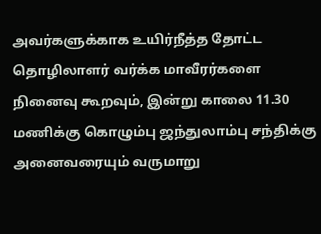அவர்களுக்காக உயிர்நீத்த தோட்ட தொழிலாளர் வர்க்க மாவீரர்களை நினைவு கூறவும், இன்று காலை 11.30 மணிக்கு கொழும்பு ஜந்துலாம்பு சந்திக்கு அனைவரையும் வருமாறு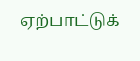ஏற்பாட்டுக்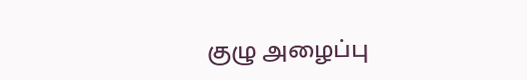குழு அழைப்பு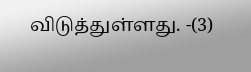விடுத்துள்ளது. -(3)